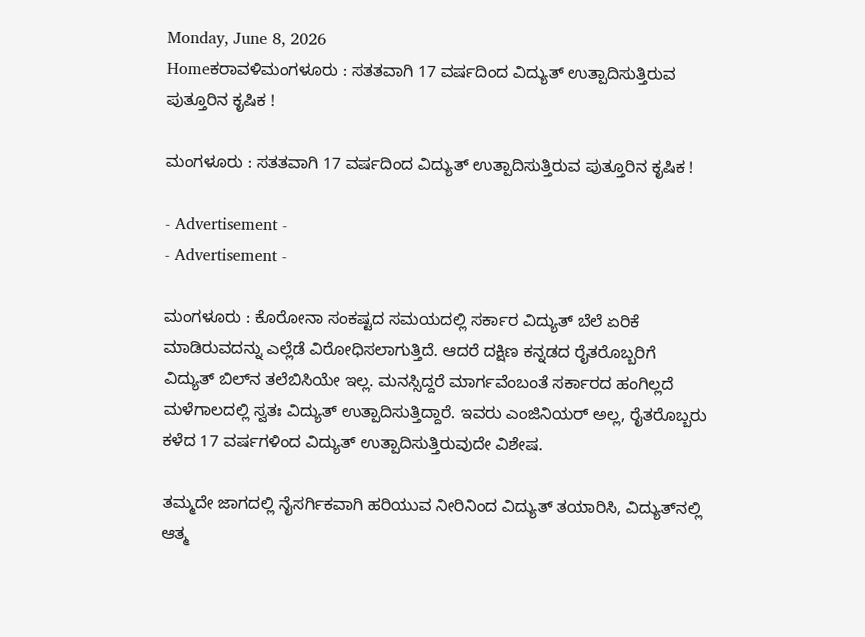Monday, June 8, 2026
Homeಕರಾವಳಿಮಂಗಳೂರು : ಸತತವಾಗಿ 17 ವರ್ಷದಿಂದ ವಿದ್ಯುತ್ ಉತ್ಪಾದಿಸುತ್ತಿರುವ ಪುತ್ತೂರಿನ ಕೃಷಿಕ !

ಮಂಗಳೂರು : ಸತತವಾಗಿ 17 ವರ್ಷದಿಂದ ವಿದ್ಯುತ್ ಉತ್ಪಾದಿಸುತ್ತಿರುವ ಪುತ್ತೂರಿನ ಕೃಷಿಕ !

- Advertisement -
- Advertisement -

ಮಂಗಳೂರು : ಕೊರೋನಾ ಸಂಕಷ್ಟದ ಸಮಯದಲ್ಲಿ ಸರ್ಕಾರ ವಿದ್ಯುತ್ ಬೆಲೆ ಏರಿಕೆ ಮಾಡಿರುವದನ್ನು ಎಲ್ಲೆಡೆ ವಿರೋಧಿಸಲಾಗುತ್ತಿದೆ. ಆದರೆ ದಕ್ಷಿಣ ಕನ್ನಡದ ರೈತರೊಬ್ಬರಿಗೆ ವಿದ್ಯುತ್ ಬಿಲ್‌ನ ತಲೆಬಿಸಿಯೇ ಇಲ್ಲ. ಮನಸ್ಸಿದ್ದರೆ ಮಾರ್ಗವೆಂಬಂತೆ ಸರ್ಕಾರದ ಹಂಗಿಲ್ಲದೆ ಮಳೆಗಾಲದಲ್ಲಿ ಸ್ವತಃ ವಿದ್ಯುತ್ ಉತ್ಪಾದಿಸುತ್ತಿದ್ದಾರೆ. ಇವರು ಎಂಜಿನಿಯರ್ ಅಲ್ಲ, ರೈತರೊಬ್ಬರು ಕಳೆದ 17 ವರ್ಷಗಳಿಂದ ವಿದ್ಯುತ್ ಉತ್ಪಾದಿಸುತ್ತಿರುವುದೇ ವಿಶೇಷ.

ತಮ್ಮದೇ ಜಾಗದಲ್ಲಿ ನೈಸರ್ಗಿಕವಾಗಿ ಹರಿಯುವ ನೀರಿನಿಂದ ವಿದ್ಯುತ್ ತಯಾರಿಸಿ, ವಿದ್ಯುತ್‌ನಲ್ಲಿ ಆತ್ಮ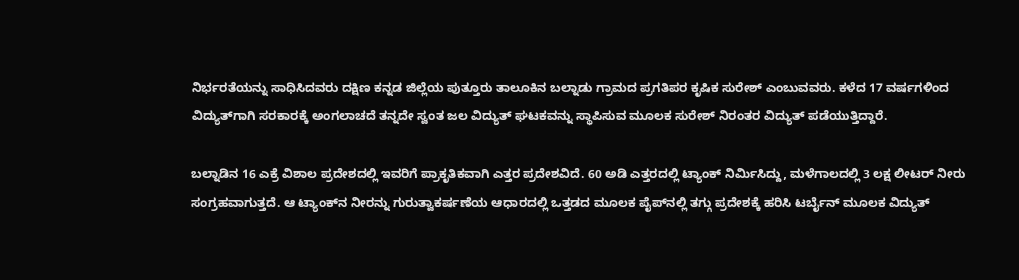ನಿರ್ಭರತೆಯನ್ನು ಸಾಧಿಸಿದವರು ದಕ್ಷಿಣ ಕನ್ನಡ ಜಿಲ್ಲೆಯ ಪುತ್ತೂರು ತಾಲೂಕಿನ ಬಲ್ನಾಡು ಗ್ರಾಮದ ಪ್ರಗತಿಪರ ಕೃಷಿಕ ಸುರೇಶ್ ಎಂಬುವವರು. ಕಳೆದ 17 ವರ್ಷಗಳಿಂದ ವಿದ್ಯುತ್‌ಗಾಗಿ ಸರಕಾರಕ್ಕೆ ಅಂಗಲಾಚದೆ ತನ್ನದೇ ಸ್ವಂತ ಜಲ ವಿದ್ಯುತ್ ಘಟಕವನ್ನು ಸ್ಥಾಪಿಸುವ ಮೂಲಕ ಸುರೇಶ್ ನಿರಂತರ ವಿದ್ಯುತ್ ಪಡೆಯುತ್ತಿದ್ದಾರೆ.

ಬಲ್ನಾಡಿನ 16 ಎಕ್ರೆ ವಿಶಾಲ ಪ್ರದೇಶದಲ್ಲಿ ಇವರಿಗೆ ಪ್ರಾಕೃತಿಕವಾಗಿ ಎತ್ತರ ಪ್ರದೇಶವಿದೆ. 60 ಅಡಿ ಎತ್ತರದಲ್ಲಿ ಟ್ಯಾಂಕ್ ನಿರ್ಮಿಸಿದ್ದು, ಮಳೆಗಾಲದಲ್ಲಿ 3 ಲಕ್ಷ ಲೀಟರ್ ನೀರು ಸಂಗ್ರಹವಾಗುತ್ತದೆ. ಆ ಟ್ಯಾಂಕ್‌ನ ನೀರನ್ನು ಗುರುತ್ವಾಕರ್ಷಣೆಯ ಆಧಾರದಲ್ಲಿ ಒತ್ತಡದ ಮೂಲಕ ಪೈಪ್‌ನಲ್ಲಿ ತಗ್ಗು ಪ್ರದೇಶಕ್ಕೆ ಹರಿಸಿ ಟರ್ಬೈನ್ ಮೂಲಕ ವಿದ್ಯುತ್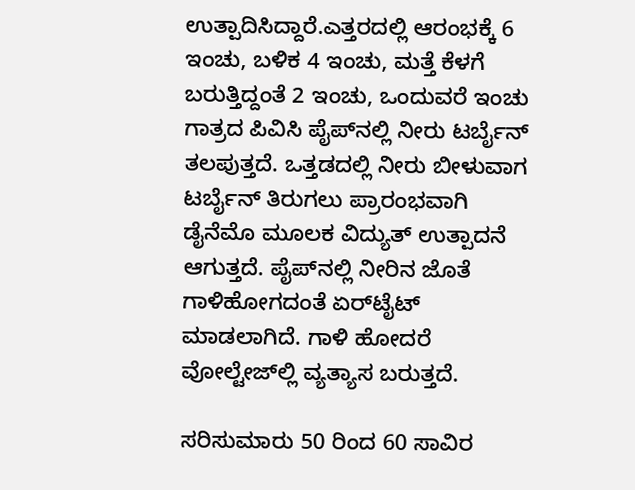ಉತ್ಪಾದಿಸಿದ್ದಾರೆ.ಎತ್ತರದಲ್ಲಿ ಆರಂಭಕ್ಕೆ 6 ಇಂಚು, ಬಳಿಕ 4 ಇಂಚು, ಮತ್ತೆ ಕೆಳಗೆ ಬರುತ್ತಿದ್ದಂತೆ 2 ಇಂಚು, ಒಂದುವರೆ ಇಂಚು ಗಾತ್ರದ ಪಿವಿಸಿ ಪೈಪ್‌ನಲ್ಲಿ ನೀರು ಟರ್ಬೈನ್ ತಲಪುತ್ತದೆ. ಒತ್ತಡದಲ್ಲಿ ನೀರು ಬೀಳುವಾಗ ಟರ್ಬೈನ್ ತಿರುಗಲು ಪ್ರಾರಂಭವಾಗಿ ಡೈನೆಮೊ ಮೂಲಕ ವಿದ್ಯುತ್ ಉತ್ಪಾದನೆ ಆಗುತ್ತದೆ. ಪೈಪ್‌ನಲ್ಲಿ ನೀರಿನ ಜೊತೆ ಗಾಳಿಹೋಗದಂತೆ ಏರ್‌ಟೈಟ್ ಮಾಡಲಾಗಿದೆ. ಗಾಳಿ ಹೋದರೆ ವೋಲ್ಟೇಜ್‌ಲ್ಲಿ ವ್ಯತ್ಯಾಸ ಬರುತ್ತದೆ.

ಸರಿಸುಮಾರು 50 ರಿಂದ 60 ಸಾವಿರ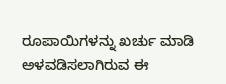ರೂಪಾಯಿಗಳನ್ನು ಖರ್ಚು ಮಾಡಿ ಅಳವಡಿಸಲಾಗಿರುವ ಈ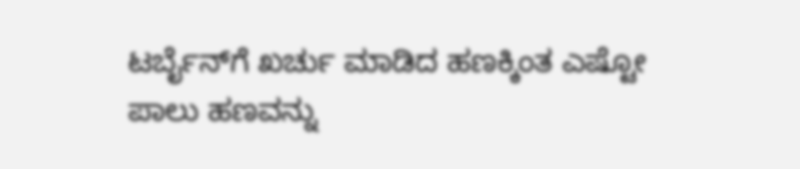ಟರ್ಬೈನ್‌ಗೆ ಖರ್ಚು ಮಾಡಿದ ಹಣಕ್ಕಿಂತ ಎಷ್ಟೋ ಪಾಲು ಹಣವನ್ನು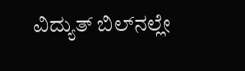ವಿದ್ಯುತ್ ಬಿಲ್‌ನಲ್ಲೇ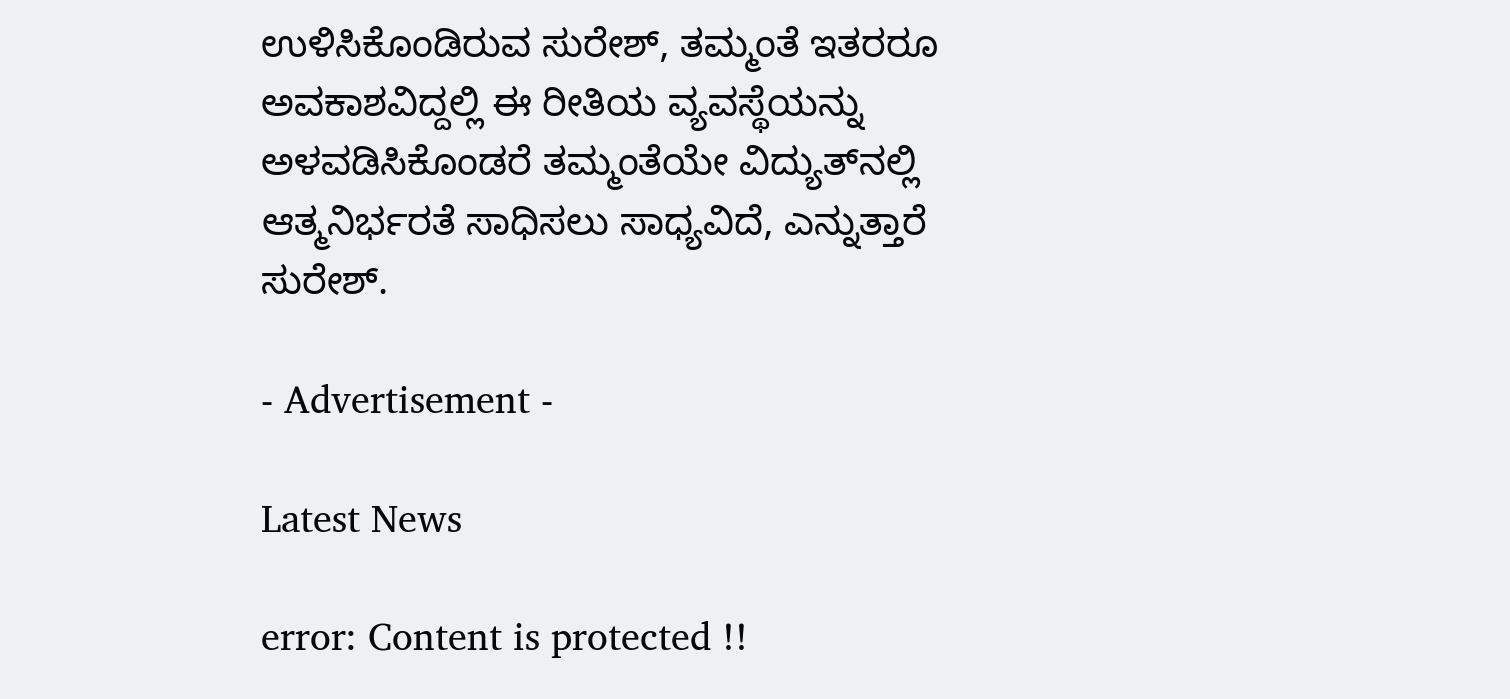ಉಳಿಸಿಕೊಂಡಿರುವ ಸುರೇಶ್, ತಮ್ಮಂತೆ ಇತರರೂ ಅವಕಾಶವಿದ್ದಲ್ಲಿ ಈ ರೀತಿಯ ವ್ಯವಸ್ಥೆಯನ್ನು ಅಳವಡಿಸಿಕೊಂಡರೆ ತಮ್ಮಂತೆಯೇ ವಿದ್ಯುತ್‌ನಲ್ಲಿ ಆತ್ಮನಿರ್ಭರತೆ ಸಾಧಿಸಲು ಸಾಧ್ಯವಿದೆ, ಎನ್ನುತ್ತಾರೆ ಸುರೇಶ್.

- Advertisement -

Latest News

error: Content is protected !!